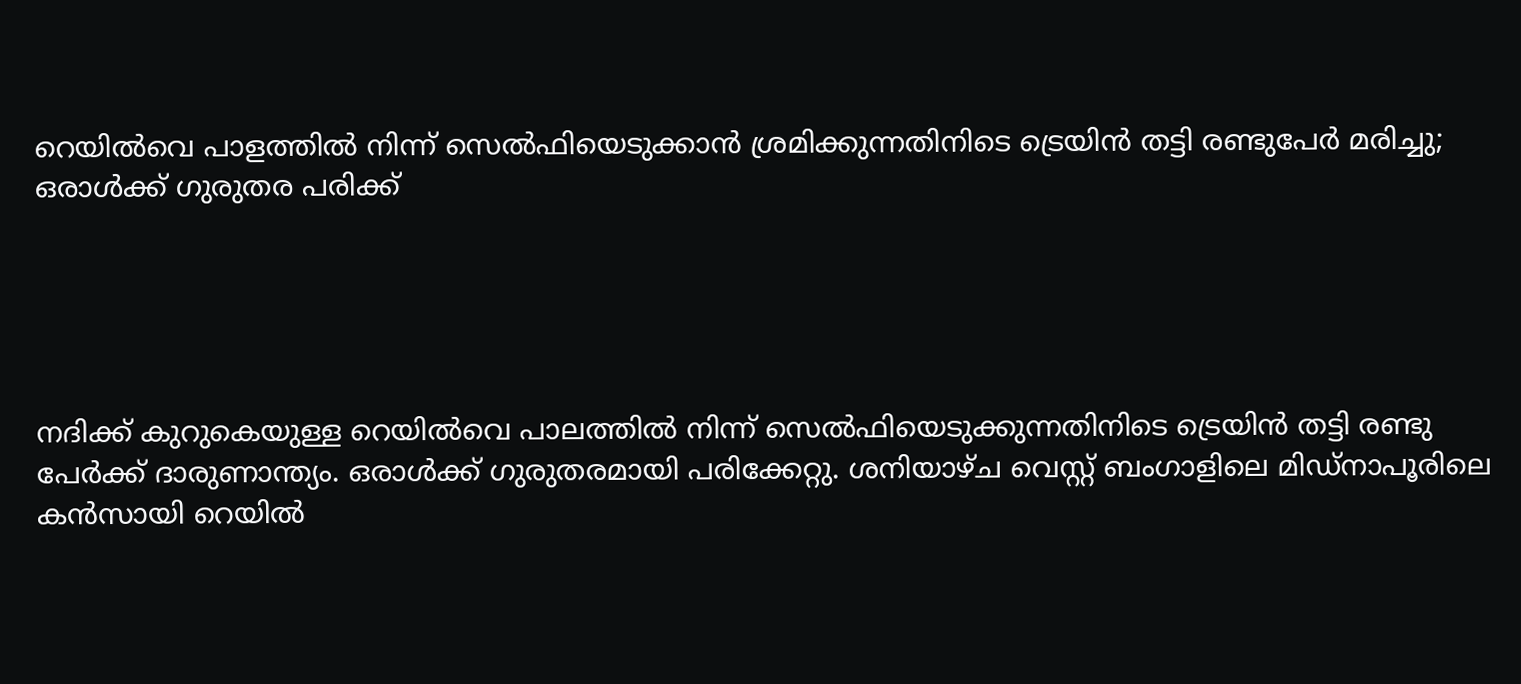റെയില്‍വെ പാളത്തില്‍ നിന്ന് സെല്‍ഫിയെടുക്കാന്‍ ശ്രമിക്കുന്നതിനിടെ ട്രെയിന്‍ തട്ടി രണ്ടുപേര്‍ മരിച്ചു; ഒരാള്‍ക്ക് ഗുരുതര പരിക്ക്





നദിക്ക് കുറുകെയുള്ള റെയില്‍വെ പാലത്തില്‍ നിന്ന് സെല്‍ഫിയെടുക്കുന്നതിനിടെ ട്രെയിന്‍ തട്ടി രണ്ടു പേര്‍ക്ക് ദാരുണാന്ത്യം. ഒരാള്‍ക്ക് ഗുരുതരമായി പരിക്കേറ്റു. ശനിയാഴ്ച വെസ്റ്റ് ബംഗാളിലെ മിഡ്‌നാപൂരിലെ കന്‍സായി റെയില്‍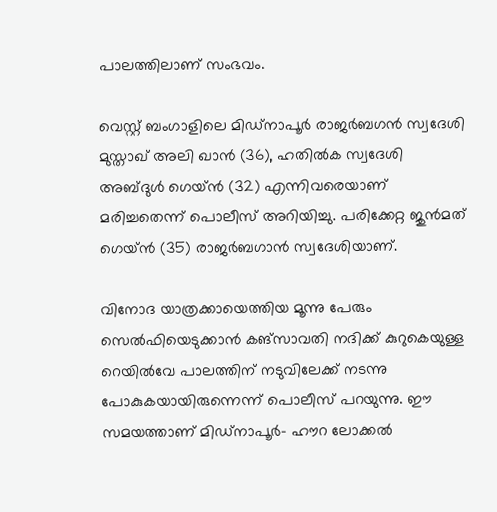പാലത്തിലാണ് സംഭവം.

വെസ്റ്റ് ബംഗാളിലെ മിഡ്‌നാപൂര്‍ രാജര്‍ബഗന്‍ സ്വദേശി മുസ്താഖ് അലി ഖാന്‍ (36), ഹതില്‍ക സ്വദേശി അബ്ദുള്‍ ഗെയ്ന്‍ (32) എന്നിവരെയാണ് മരിച്ചതെന്ന് പൊലീസ് അറിയിച്ചു. പരിക്കേറ്റ ജുന്‍മത് ഗെയ്ന്‍ (35) രാജര്‍ബഗാന്‍ സ്വദേശിയാണ്.

വിനോദ യാത്രക്കായെത്തിയ മൂന്നു പേരും സെല്‍ഫിയെടുക്കാന്‍ കങ്സാവതി നദിക്ക് കുറുകെയുള്ള റെയില്‍വേ പാലത്തിന് നടുവിലേക്ക് നടന്നു പോകുകയായിരുന്നെന്ന് പൊലീസ് പറയുന്നു. ഈ സമയത്താണ് മിഡ്‌നാപൂര്‍- ഹൗറ ലോക്കല്‍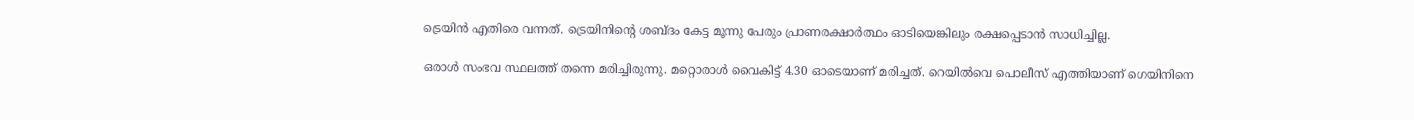ട്രെയിന്‍ എതിരെ വന്നത്. ട്രെയിനിന്റെ ശബ്ദം കേട്ട മൂന്നു പേരും പ്രാണരക്ഷാര്‍ത്ഥം ഓടിയെങ്കിലും രക്ഷപ്പെടാന്‍ സാധിച്ചില്ല.

ഒരാള്‍ സംഭവ സ്ഥലത്ത് തന്നെ മരിച്ചിരുന്നു. മറ്റൊരാള്‍ വൈകിട്ട് 4.30 ഓടെയാണ് മരിച്ചത്. റെയില്‍വെ പൊലീസ് എത്തിയാണ് ഗെയിനിനെ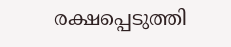രക്ഷപ്പെടുത്തി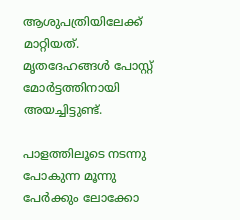ആശുപത്രിയിലേക്ക് മാറ്റിയത്. മൃതദേഹങ്ങള്‍ പോസ്റ്റ് മോര്‍ട്ടത്തിനായി അയച്ചിട്ടുണ്ട്.

പാളത്തിലൂടെ നടന്നു പോകുന്ന മൂന്നു പേര്‍ക്കും ലോക്കോ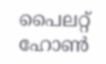പൈലറ്റ് ഹോണ്‍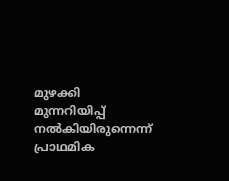മുഴക്കി മുന്നറിയിപ്പ് നല്‍കിയിരുന്നെന്ന് പ്രാഥമിക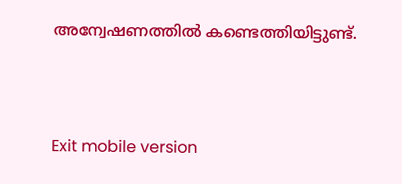അന്വേഷണത്തില്‍ കണ്ടെത്തിയിട്ടുണ്ട്.



Exit mobile version